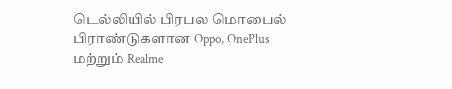டெல்லியில் பிரபல மொபைல் பிராண்டுகளான Oppo, OnePlus மற்றும் Realme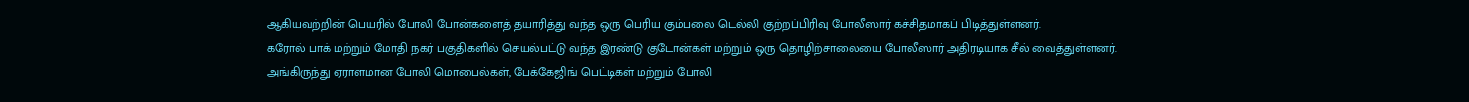ஆகியவற்றின் பெயரில் போலி போன்களைத் தயாரித்து வந்த ஒரு பெரிய கும்பலை டெல்லி குற்றப்பிரிவு போலீஸார் கச்சிதமாகப் பிடித்துள்ளனர்.
கரோல் பாக் மற்றும் மோதி நகர் பகுதிகளில் செயல்பட்டு வந்த இரண்டு குடோன்கள் மற்றும் ஒரு தொழிற்சாலையை போலீஸார் அதிரடியாக சீல் வைத்துள்ளனர்.
அங்கிருந்து ஏராளமான போலி மொபைல்கள், பேக்கேஜிங் பெட்டிகள் மற்றும் போலி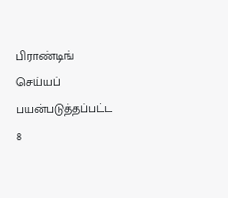பிராண்டிங் செய்யப் பயன்படுத்தப்பட்ட 8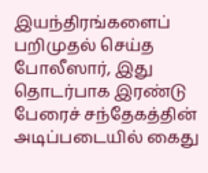இயந்திரங்களைப் பறிமுதல் செய்த போலீஸார், இது தொடர்பாக இரண்டு பேரைச் சந்தேகத்தின் அடிப்படையில் கைது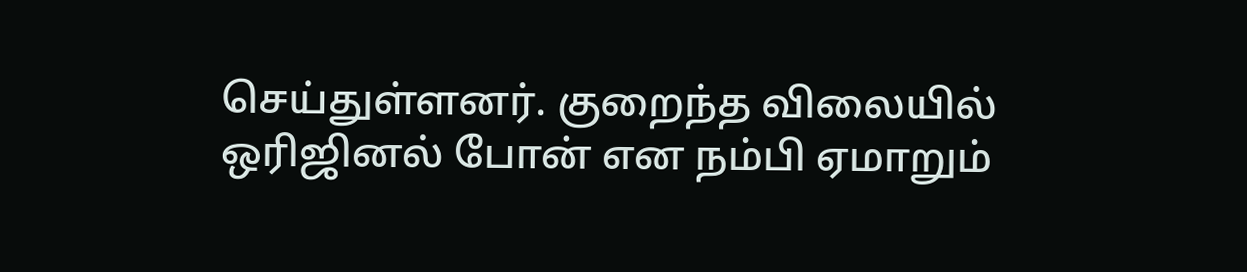செய்துள்ளனர். குறைந்த விலையில் ஒரிஜினல் போன் என நம்பி ஏமாறும்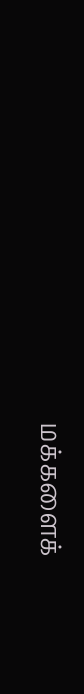மக்களைக்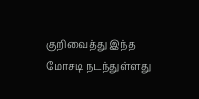குறிவைத்து இந்த மோசடி நடந்துள்ளது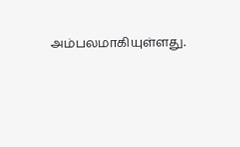அம்பலமாகியுள்ளது.